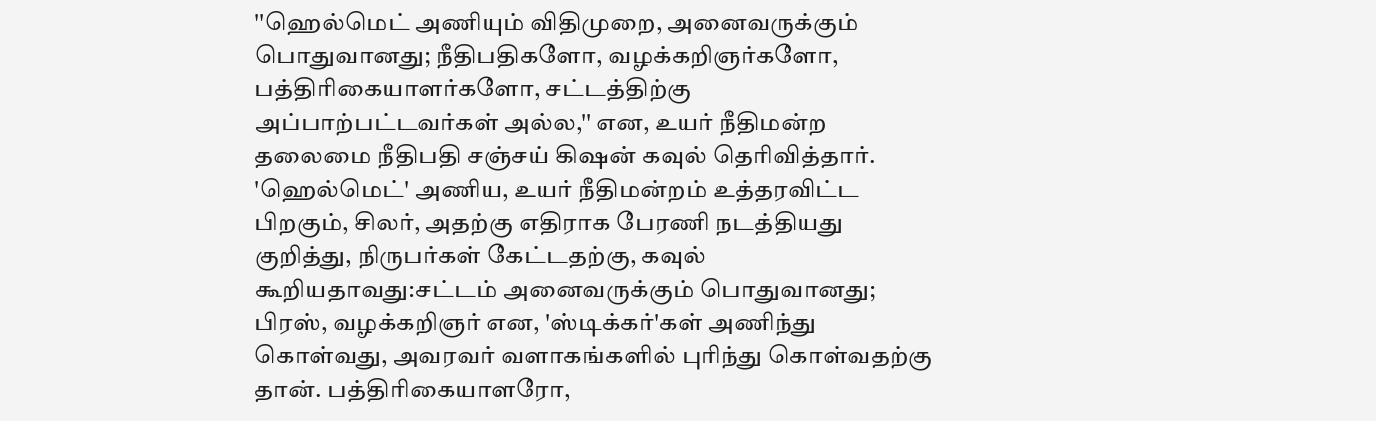''ஹெல்மெட் அணியும் விதிமுறை, அனைவருக்கும் பொதுவானது; நீதிபதிகளோ, வழக்கறிஞர்களோ, பத்திரிகையாளர்களோ, சட்டத்திற்கு அப்பாற்பட்டவர்கள் அல்ல,'' என, உயர் நீதிமன்ற தலைமை நீதிபதி சஞ்சய் கிஷன் கவுல் தெரிவித்தார்.
'ஹெல்மெட்' அணிய, உயர் நீதிமன்றம் உத்தரவிட்ட பிறகும், சிலர், அதற்கு எதிராக பேரணி நடத்தியது குறித்து, நிருபர்கள் கேட்டதற்கு, கவுல் கூறியதாவது:சட்டம் அனைவருக்கும் பொதுவானது; பிரஸ், வழக்கறிஞர் என, 'ஸ்டிக்கர்'கள் அணிந்து கொள்வது, அவரவர் வளாகங்களில் புரிந்து கொள்வதற்கு தான். பத்திரிகையாளரோ,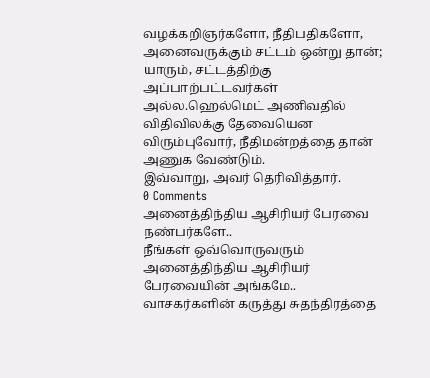வழக்கறிஞர்களோ, நீதிபதிகளோ, அனைவருக்கும் சட்டம் ஒன்று தான்; யாரும், சட்டத்திற்கு அப்பாற்பட்டவர்கள் அல்ல.ஹெல்மெட் அணிவதில் விதிவிலக்கு தேவையென விரும்புவோர், நீதிமன்றத்தை தான் அணுக வேண்டும்.
இவ்வாறு, அவர் தெரிவித்தார்.
0 Comments
அனைத்திந்திய ஆசிரியர் பேரவை நண்பர்களே..
நீங்கள் ஒவ்வொருவரும்
அனைத்திந்திய ஆசிரியர் பேரவையின் அங்கமே..
வாசகர்களின் கருத்து சுதந்திரத்தை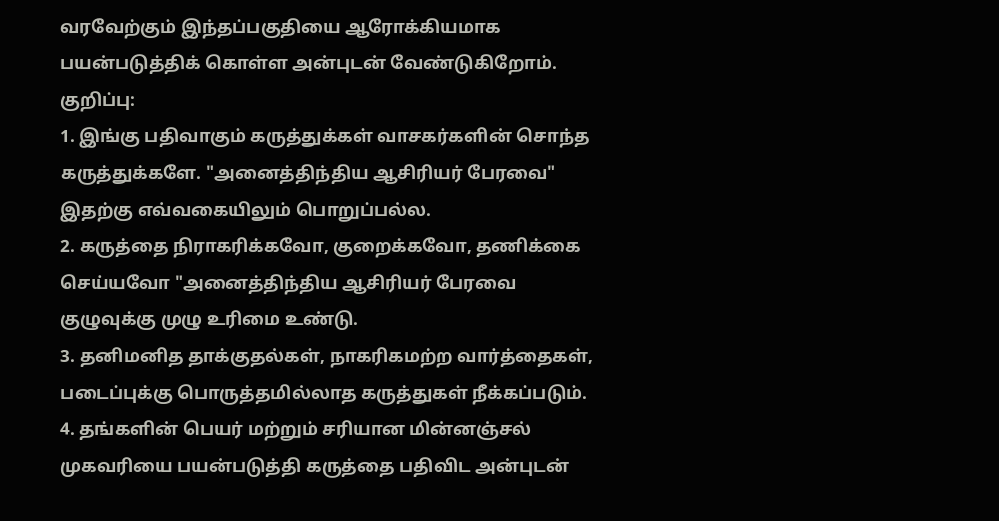வரவேற்கும் இந்தப்பகுதியை ஆரோக்கியமாக பயன்படுத்திக் கொள்ள அன்புடன் வேண்டுகிறோம்.
குறிப்பு:
1. இங்கு பதிவாகும் கருத்துக்கள் வாசகர்களின் சொந்த கருத்துக்களே. "அனைத்திந்திய ஆசிரியர் பேரவை" இதற்கு எவ்வகையிலும் பொறுப்பல்ல.
2. கருத்தை நிராகரிக்கவோ, குறைக்கவோ, தணிக்கை செய்யவோ "அனைத்திந்திய ஆசிரியர் பேரவை குழுவுக்கு முழு உரிமை உண்டு.
3. தனிமனித தாக்குதல்கள், நாகரிகமற்ற வார்த்தைகள், படைப்புக்கு பொருத்தமில்லாத கருத்துகள் நீக்கப்படும்.
4. தங்களின் பெயர் மற்றும் சரியான மின்னஞ்சல் முகவரியை பயன்படுத்தி கருத்தை பதிவிட அன்புடன்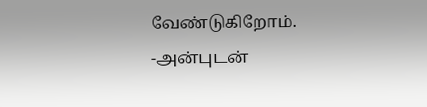வேண்டுகிறோம்.
-அன்புடன்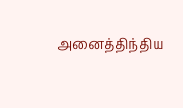அனைத்திந்திய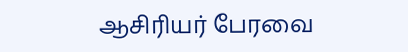ஆசிரியர் பேரவை